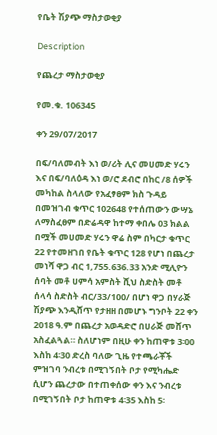የቤት ሽያጭ ማስታወቂያ

Description

የጨረታ ማስታወቂያ

የመ.ቁ. 106345

ቀን 29/07/2017

በፍ/ባለመብት እነ ወ/ሪት ሊና መሀመድ ሃሩን እና በፍ/ባለዕዳ እነ ወ/ሮ ደብሮ በከር /8 ሰዎች መካከል ስላለው የአፈፃፀም ክስ ጉዳይ በመዝገብ ቁጥር 102648 የተሰጠውን ውሣኔ ለማስፈፀም በድሬዳዋ ከተማ ቀበሌ 03 ክልል በሟች መሀመድ ሃሩን ዋሬ ስም በካርታ ቁጥር 22 የተመዘገበ የቤት ቁጥር 128 የሆነ በጨረታ መነሻ ዋጋ ብር 1,755.636.33 አንድ ሚሊዮን ሰባት መቶ ሀምሳ አምስት ሺህ ስድስት መቶ ሰላሳ ስድስት ብር/33/100/ በሆነ ዋጋ በሃራጅ ሽያጭ እንዲሸጥ የታዘዘ በመሆኑ ግንቦት 22 ቀን 2018 ዓ.ም በጨረታ አወዳድሮ በሀራጅ መሸጥ አስፈልጓል። ስለሆነም በዚሁ ቀን ከጠዋቱ 3፡00 እስከ 4፡30 ድረስ ባለው ጊዜ የተጫራቾች ምዝገባ ንብረቱ በሚገኝበት ቦታ የሚካሔድ ሲሆን ጨረታው በተጠቀሰው ቀን እና ንብረቱ በሚገኝበት ቦታ ከጠዋቱ 4፡35 እስከ 5፡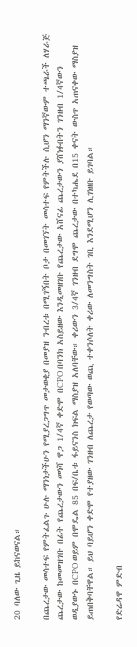20 ባለው ጊዜ ይከናወናል።

በጨረታው መሳተፍ የምትፈልጉ ሁሉ ማንነታችሁን የሚያረጋግጥ መታወቂያ በመያዝ ንብረቱ በሚገኝበት ቦታ በመገኘት መሳተፍ የምትችሉ ሲሆን ማንኛውም ተጫራች ለሃራጅ ጨረታው ከመመዝገቡ በፊት የጨረታውን መነሻ ዋጋ 1/4ኛ ቀድሞ በCPO በባንክ አስይዘው እንዲመዘገቡ የጨረታው አሸናፊ ጨረታውን ያሸነፉበትን ገንዘብ 1/4ኛውን ወዲያውኑ በCPO ወይም በሞዴል 85 በፍ/ቤቱ ፋይናንስ ክፍል ማስያዝ አለባቸው። ቀሪውን 3/4ኛ ገንዘብ ደግሞ ጨረታው በተካሔደ በ15 ቀናት ውስጥ አጠናቀው ማስያዝ ይጠበቅባቸዋል። ይህ ባይሆን ቀድሞ የተያዘው ገንዘብ ለጨረታ የወጣው ወጪ ተቀንሶለት ቀሪው ለመንግስት ገቢ እንደሚሆን ሊገነዘቡ ይገባል።

የድሬዳዋ ምድብ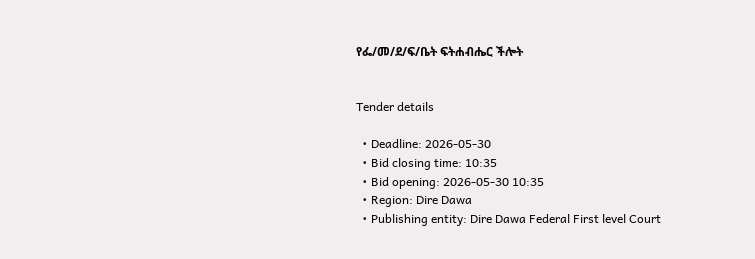የፌ/መ/ደ/ፍ/ቤት ፍትሐብሔር ችሎት


Tender details

  • Deadline: 2026-05-30
  • Bid closing time: 10:35
  • Bid opening: 2026-05-30 10:35
  • Region: Dire Dawa
  • Publishing entity: Dire Dawa Federal First level Court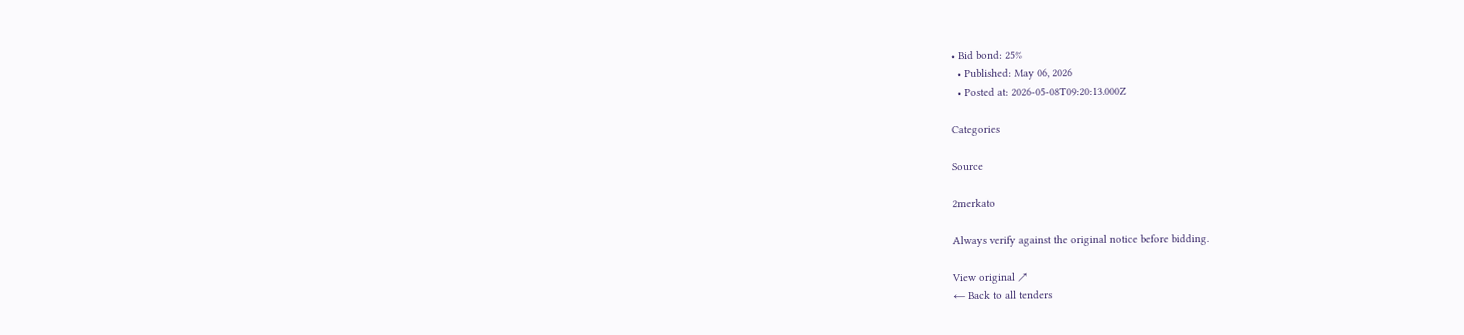• Bid bond: 25%
  • Published: May 06, 2026
  • Posted at: 2026-05-08T09:20:13.000Z

Categories

Source

2merkato

Always verify against the original notice before bidding.

View original ↗
← Back to all tenders